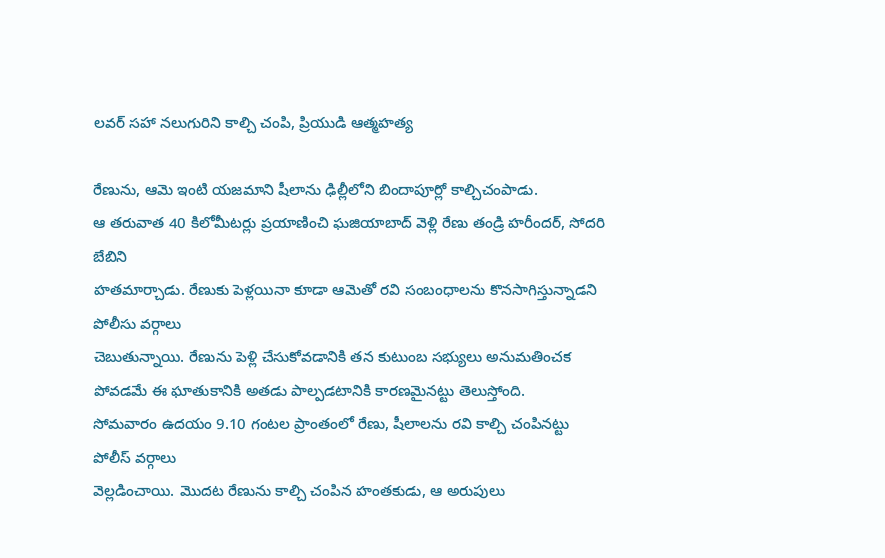లవర్ సహా నలుగురిని కాల్చి చంపి, ప్రియుడి ఆత్మహత్య

రేణును, ఆమె ఇంటి యజమాని షీలాను ఢిల్లీలోని బిందాపూర్లో కాల్చిచంపాడు.
ఆ తరువాత 40 కిలోమీటర్లు ప్రయాణించి ఘజియాబాద్ వెళ్లి రేణు తండ్రి హరీందర్, సోదరి బేబిని
హతమార్చాడు. రేణుకు పెళ్లయినా కూడా ఆమెతో రవి సంబంధాలను కొనసాగిస్తున్నాడని పోలీసు వర్గాలు
చెబుతున్నాయి. రేణును పెళ్లి చేసుకోవడానికి తన కుటుంబ సభ్యులు అనుమతించక పోవడమే ఈ ఘాతుకానికి అతడు పాల్పడటానికి కారణమైనట్టు తెలుస్తోంది.
సోమవారం ఉదయం 9.10 గంటల ప్రాంతంలో రేణు, షీలాలను రవి కాల్చి చంపినట్టు పోలీస్ వర్గాలు
వెల్లడించాయి. మొదట రేణును కాల్చి చంపిన హంతకుడు, ఆ అరుపులు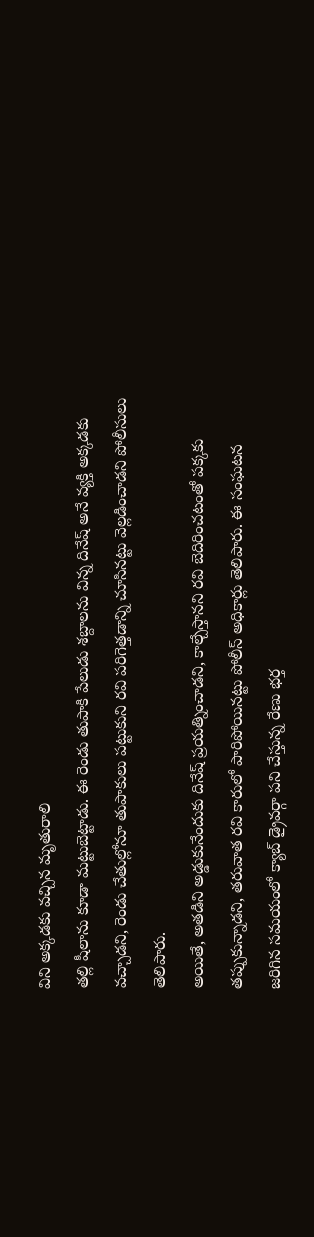విని అక్కడకు వచ్చిన మృతురాలి
తల్లి షీలాను కూడా మట్టుబెట్టాడు. ఈ రెండు తుపాకి పేలుడు శబ్దాలను విన్న దినేష్ అనే వ్యక్తి అక్కడకు
వచ్చాడని, రెండు చేతుల్లోనూ తుపాకులు పట్టుకుని రవి పరిగెత్తడాన్ని చూసినట్టు వెల్లడించాడని పోలీసులు తెలిపారు.
అయితే, అతడిని అడ్డుకునేందుకు దినేష్ ప్రయత్నించాడని, కాల్చేస్తానని రవి బెదిరించటంతో పక్కకు
తప్పుకున్నాడని, తరువాత రవి కారులో పారిపోయినట్టు పోలీస్ అధికార్లు తెలిపారు. ఈ సంఘటన
జరిగిన సమయంలో క్యాబ్ డ్రైవర్గా పని చేస్తున్న రేణు భర్త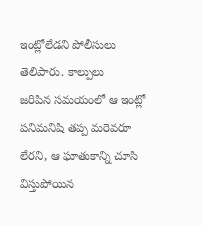ఇంట్లోలేడని పోలీసులు తెలిపారు. కాల్పులు
జరిపిన సమయంలో ఆ ఇంట్లో పనిమనిషి తప్ప మరెవరూ లేరని, ఆ ఘాతుకాన్ని చూసి విస్తుపోయిన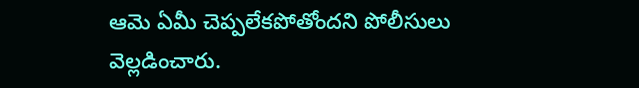ఆమె ఏమీ చెప్పలేకపోతోందని పోలీసులు వెల్లడించారు.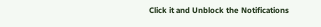Click it and Unblock the Notifications